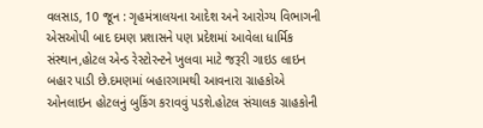વલસાડ, 10 જૂન : ગૃહમંત્રાલયના આદેશ અને આરોગ્ય વિભાગની એસઓપી બાદ દમણ પ્રશાસને પણ પ્રદેશમાં આવેલા ધાર્મિક સંસ્થાન,હોટલ એન્ડ રેસ્ટોરન્ટને ખુલવા માટે જરૂરી ગાઇડ લાઇન બહાર પાડી છે.દમણમાં બહારગામથી આવનારા ગ્રાહકોએ ઓનલાઇન હોટલનું બુકિંગ કરાવવું પડશે.હોટલ સંચાલક ગ્રાહકોની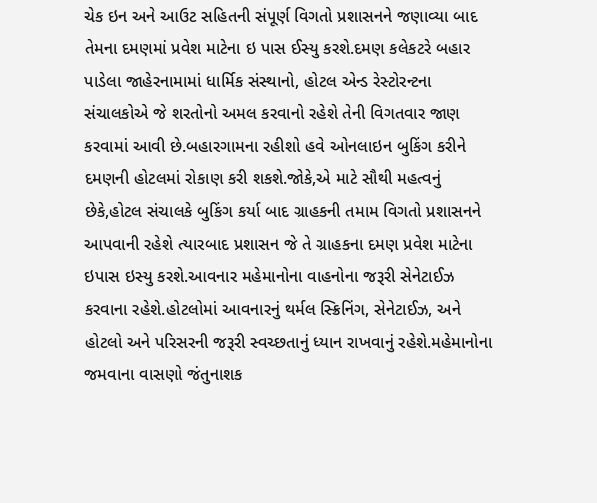ચેક ઇન અને આઉટ સહિતની સંપૂર્ણ વિગતો પ્રશાસનને જણાવ્યા બાદ તેમના દમણમાં પ્રવેશ માટેના ઇ પાસ ઈસ્યુ કરશે.દમણ કલેકટરે બહાર પાડેલા જાહેરનામામાં ધાર્મિક સંસ્થાનો, હોટલ એન્ડ રેસ્ટોરન્ટના સંચાલકોએ જે શરતોનો અમલ કરવાનો રહેશે તેની વિગતવાર જાણ કરવામાં આવી છે.બહારગામના રહીશો હવે ઓનલાઇન બુકિંગ કરીને દમણની હોટલમાં રોકાણ કરી શકશે.જોકે,એ માટે સૌથી મહત્વનું છેકે,હોટલ સંચાલકે બુકિંગ કર્યા બાદ ગ્રાહકની તમામ વિગતો પ્રશાસનને આપવાની રહેશે ત્યારબાદ પ્રશાસન જે તે ગ્રાહકના દમણ પ્રવેશ માટેના ઇપાસ ઇસ્યુ કરશે.આવનાર મહેમાનોના વાહનોના જરૂરી સેનેટાઈઝ કરવાના રહેશે.હોટલોમાં આવનારનું થર્મલ સ્ક્રિનિંગ, સેનેટાઈઝ, અને હોટલો અને પરિસરની જરૂરી સ્વચ્છતાનું ધ્યાન રાખવાનું રહેશે.મહેમાનોના જમવાના વાસણો જંતુનાશક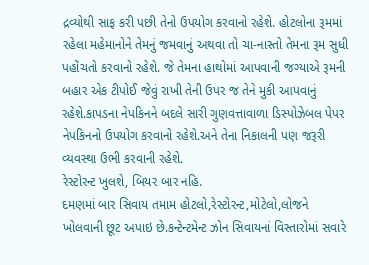દ્રવ્યોથી સાફ કરી પછી તેનો ઉપયોગ કરવાનો રહેશે. હોટલોના રૂમમાં રહેલા મહેમાનોને તેમનું જમવાનું અથવા તો ચા-નાસ્તો તેમના રૂમ સુધી પહોંચતો કરવાનો રહેશે. જે તેમના હાથોમાં આપવાની જગ્યાએ રૂમની બહાર એક ટીપોઈ જેવું રાખી તેની ઉપર જ તેને મુકી આપવાનું રહેશે.કાપડના નેપકિનને બદલે સારી ગુણવત્તાવાળા ડિસ્પોઝેબલ પેપર નેપકિનનો ઉપયોગ કરવાનો રહેશે.અને તેના નિકાલની પણ જરૂરી વ્યવસ્થા ઉભી કરવાની રહેશે.
રેસ્ટોરન્ટ ખુલશે, બિયર બાર નહિ.
દમણમાં બાર સિવાય તમામ હોટલો,રેસ્ટોરન્ટ,મોટેલો,લોજને ખોલવાની છૂટ અપાઇ છે.કન્ટેન્ટમેન્ટ ઝોન સિવાયનાં વિસ્તારોમાં સવારે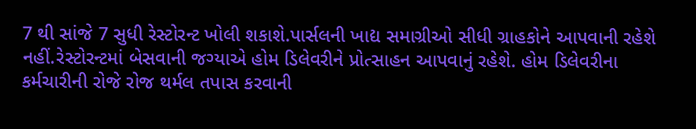7 થી સાંજે 7 સુધી રેસ્ટોરન્ટ ખોલી શકાશે.પાર્સલની ખાદ્ય સમાગ્રીઓ સીધી ગ્રાહકોને આપવાની રહેશે નહીં.રેસ્ટોરન્ટમાં બેસવાની જગ્યાએ હોમ ડિલેવરીને પ્રોત્સાહન આપવાનું રહેશે. હોમ ડિલેવરીના કર્મચારીની રોજે રોજ થર્મલ તપાસ કરવાની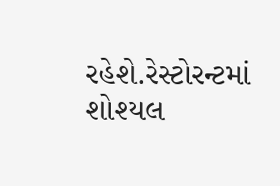રહેશે.રેસ્ટોરન્ટમાં શોશ્યલ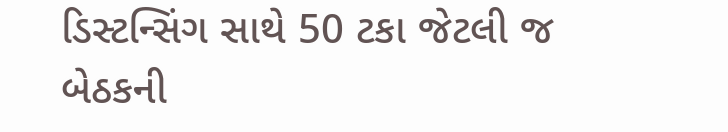ડિસ્ટન્સિંગ સાથે 50 ટકા જેટલી જ બેઠકની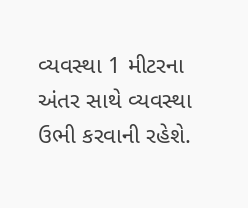વ્યવસ્થા 1 મીટરના અંતર સાથે વ્યવસ્થા ઉભી કરવાની રહેશે.